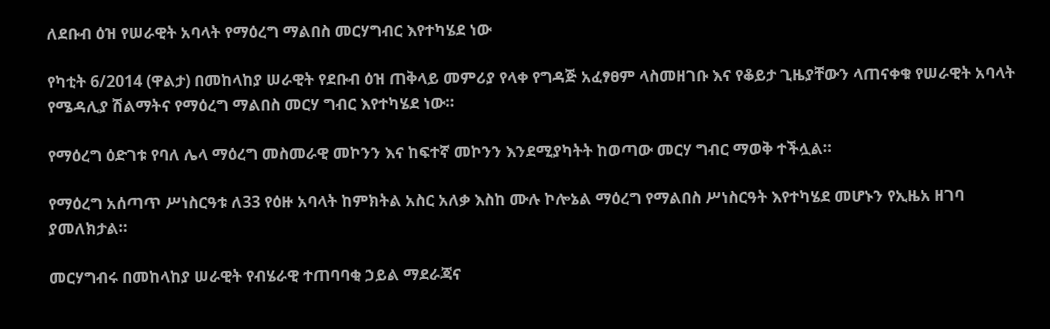ለደቡብ ዕዝ የሠራዊት አባላት የማዕረግ ማልበስ መርሃግብር እየተካሄደ ነው

የካቲት 6/2014 (ዋልታ) በመከላከያ ሠራዊት የደቡብ ዕዝ ጠቅላይ መምሪያ የላቀ የግዳጅ አፈፃፀም ላስመዘገቡ እና የቆይታ ጊዜያቸውን ላጠናቀቁ የሠራዊት አባላት የሜዳሊያ ሽልማትና የማዕረግ ማልበስ መርሃ ግብር እየተካሄደ ነው።

የማዕረግ ዕድገቱ የባለ ሌላ ማዕረግ መስመራዊ መኮንን እና ከፍተኛ መኮንን እንደሚያካትት ከወጣው መርሃ ግብር ማወቅ ተችሏል።

የማዕረግ አሰጣጥ ሥነስርዓቱ ለ33 የዕዙ አባላት ከምክትል አስር አለቃ እስከ ሙሉ ኮሎኔል ማዕረግ የማልበስ ሥነስርዓት እየተካሄደ መሆኑን የኢዜአ ዘገባ ያመለክታል።

መርሃግብሩ በመከላከያ ሠራዊት የብሄራዊ ተጠባባቂ ኃይል ማደራጃና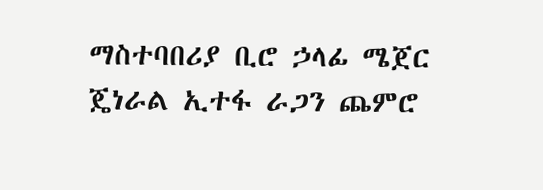ማስተባበሪያ ቢሮ ኃላፊ ሜጀር ጄነራል ኢተፋ ራጋን ጨምሮ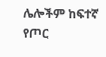ሌሎችም ከፍተኛ የጦር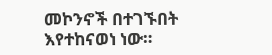መኮንኖች በተገኙበት እየተከናወነ ነው።